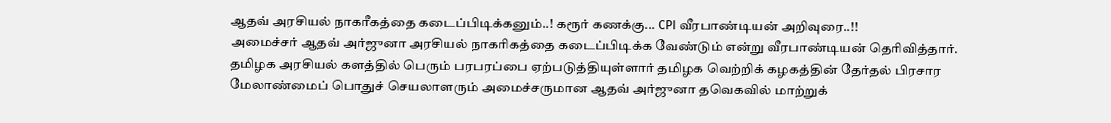ஆதவ் அரசியல் நாகரீகத்தை கடைப்பிடிக்கனும்..! கரூர் கணக்கு... CPI வீரபாண்டியன் அறிவுரை..!!
அமைச்சர் ஆதவ் அர்ஜுனா அரசியல் நாகரிகத்தை கடைப்பிடிக்க வேண்டும் என்று வீரபாண்டியன் தெரிவித்தார்.
தமிழக அரசியல் களத்தில் பெரும் பரபரப்பை ஏற்படுத்தியுள்ளார் தமிழக வெற்றிக் கழகத்தின் தேர்தல் பிரசார மேலாண்மைப் பொதுச் செயலாளரும் அமைச்சருமான ஆதவ் அர்ஜுனா தவெகவில் மாற்றுக்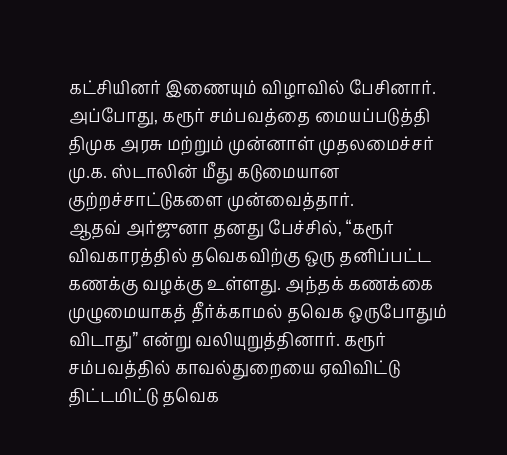கட்சியினர் இணையும் விழாவில் பேசினார். அப்போது, கரூர் சம்பவத்தை மையப்படுத்தி திமுக அரசு மற்றும் முன்னாள் முதலமைச்சர் மு.க. ஸ்டாலின் மீது கடுமையான குற்றச்சாட்டுகளை முன்வைத்தார்.
ஆதவ் அர்ஜுனா தனது பேச்சில், “கரூர் விவகாரத்தில் தவெகவிற்கு ஒரு தனிப்பட்ட கணக்கு வழக்கு உள்ளது. அந்தக் கணக்கை முழுமையாகத் தீர்க்காமல் தவெக ஒருபோதும் விடாது” என்று வலியுறுத்தினார். கரூர் சம்பவத்தில் காவல்துறையை ஏவிவிட்டு திட்டமிட்டு தவெக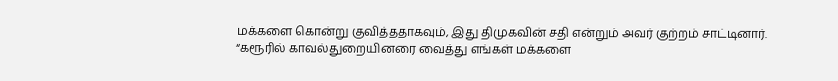மக்களை கொன்று குவித்ததாகவும், இது திமுகவின் சதி என்றும் அவர் குற்றம் சாட்டினார். “கரூரில் காவல்துறையினரை வைத்து எங்கள் மக்களை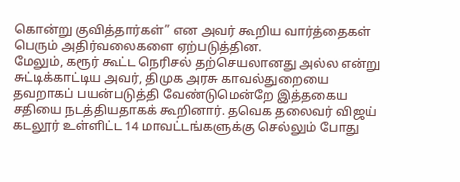கொன்று குவித்தார்கள்” என அவர் கூறிய வார்த்தைகள் பெரும் அதிர்வலைகளை ஏற்படுத்தின.
மேலும், கரூர் கூட்ட நெரிசல் தற்செயலானது அல்ல என்று சுட்டிக்காட்டிய அவர், திமுக அரசு காவல்துறையை தவறாகப் பயன்படுத்தி வேண்டுமென்றே இத்தகைய சதியை நடத்தியதாகக் கூறினார். தவெக தலைவர் விஜய் கடலூர் உள்ளிட்ட 14 மாவட்டங்களுக்கு செல்லும் போது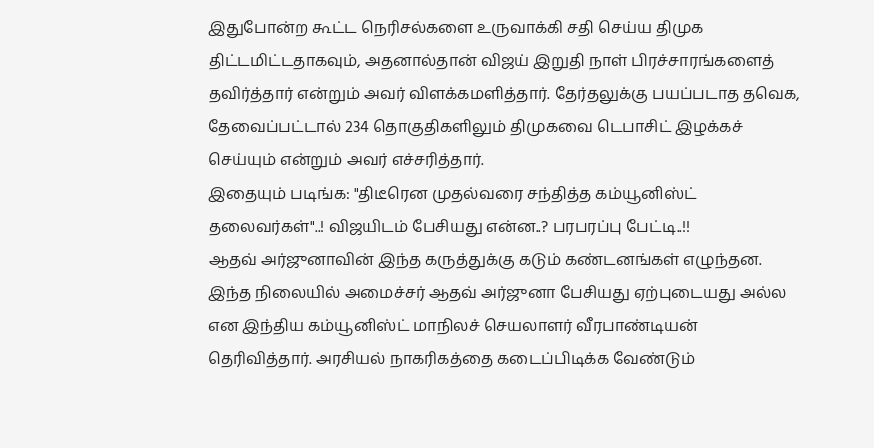இதுபோன்ற கூட்ட நெரிசல்களை உருவாக்கி சதி செய்ய திமுக திட்டமிட்டதாகவும், அதனால்தான் விஜய் இறுதி நாள் பிரச்சாரங்களைத் தவிர்த்தார் என்றும் அவர் விளக்கமளித்தார். தேர்தலுக்கு பயப்படாத தவெக, தேவைப்பட்டால் 234 தொகுதிகளிலும் திமுகவை டெபாசிட் இழக்கச் செய்யும் என்றும் அவர் எச்சரித்தார்.
இதையும் படிங்க: "திடீரென முதல்வரை சந்தித்த கம்யூனிஸ்ட் தலைவர்கள்"..! விஜயிடம் பேசியது என்ன..? பரபரப்பு பேட்டி..!!
ஆதவ் அர்ஜுனாவின் இந்த கருத்துக்கு கடும் கண்டனங்கள் எழுந்தன. இந்த நிலையில் அமைச்சர் ஆதவ் அர்ஜுனா பேசியது ஏற்புடையது அல்ல என இந்திய கம்யூனிஸ்ட் மாநிலச் செயலாளர் வீரபாண்டியன் தெரிவித்தார். அரசியல் நாகரிகத்தை கடைப்பிடிக்க வேண்டும்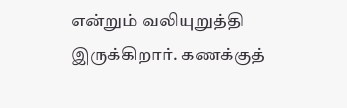என்றும் வலியுறுத்தி இருக்கிறார். கணக்குத்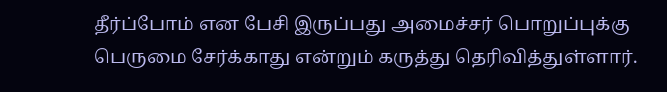தீர்ப்போம் என பேசி இருப்பது அமைச்சர் பொறுப்புக்கு பெருமை சேர்க்காது என்றும் கருத்து தெரிவித்துள்ளார்.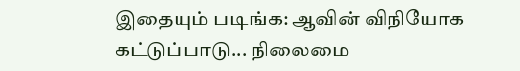இதையும் படிங்க: ஆவின் விநியோக கட்டுப்பாடு... நிலைமை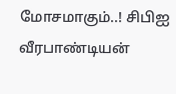மோசமாகும்..! சிபிஐ வீரபாண்டியன்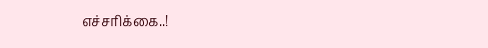எச்சரிக்கை..!